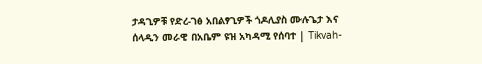ታዳጊዎቹ የድረ-ገፅ አበልፃጊዎች ጎዶሊያስ ሙሉጌታ እና ሰላዲን መራዊ በአቤም ዩዝ አካዳሚ የሰባተ | Tikvah-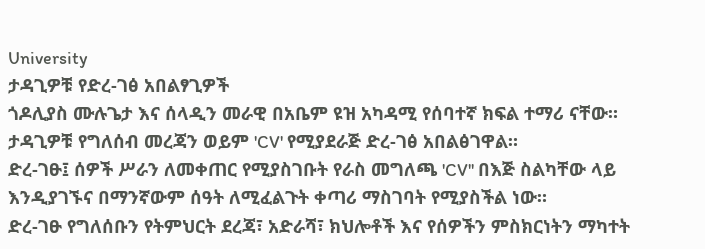University
ታዳጊዎቹ የድረ-ገፅ አበልፃጊዎች
ጎዶሊያስ ሙሉጌታ እና ሰላዲን መራዊ በአቤም ዩዝ አካዳሚ የሰባተኛ ክፍል ተማሪ ናቸው።
ታዳጊዎቹ የግለሰብ መረጃን ወይም 'CV' የሚያደራጅ ድረ-ገፅ አበልፅገዋል።
ድረ-ገፁ፤ ሰዎች ሥራን ለመቀጠር የሚያስገቡት የራስ መግለጫ 'CV'' በእጅ ስልካቸው ላይ እንዲያገኙና በማንኛውም ሰዓት ለሚፈልጉት ቀጣሪ ማስገባት የሚያስችል ነው።
ድረ-ገፁ የግለሰቡን የትምህርት ደረጃ፣ አድራሻ፣ ክህሎቶች እና የሰዎችን ምስክርነትን ማካተት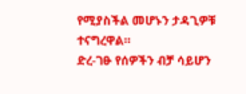የሚያስችል መሆኑን ታዳጊዎቹ ተናግረዋል።
ድረ-ገፁ የሰዎችን ብቻ ሳይሆን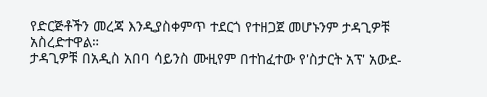የድርጅቶችን መረጃ እንዲያስቀምጥ ተደርጎ የተዘጋጀ መሆኑንም ታዳጊዎቹ አስረድተዋል።
ታዳጊዎቹ በአዲስ አበባ ሳይንስ ሙዚየም በተከፈተው የ'ስታርት አፕ' አውደ-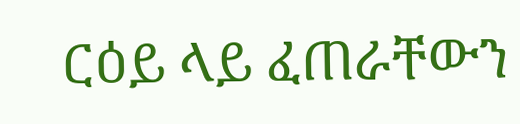ርዕይ ላይ ፈጠራቸውን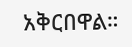አቅርበዋል።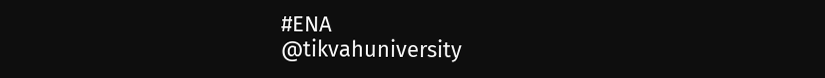#ENA
@tikvahuniversity